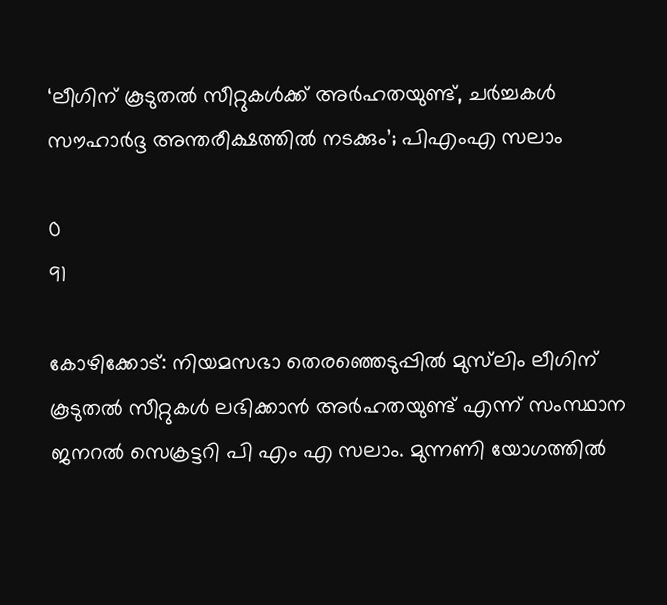‘ലീഗിന് കൂടുതൽ സീറ്റുകൾക്ക് അർഹതയുണ്ട്, ചർച്ചകൾ സൗഹാർദ്ദ അന്തരീക്ഷത്തിൽ നടക്കും’; പിഎംഎ സലാം

0
91

കോഴിക്കോട്: നിയമസഭാ തെരഞ്ഞെടുപ്പിൽ മുസ്‌ലിം ലീഗിന് കൂടുതൽ സീറ്റുകൾ ലഭിക്കാൻ അർഹതയുണ്ട് എന്ന് സംസ്ഥാന ജനറൽ സെക്രട്ടറി പി എം എ സലാം. മുന്നണി യോഗത്തിൽ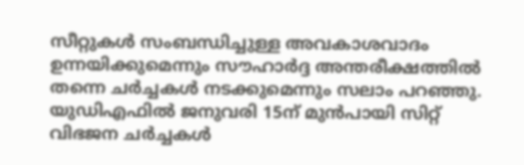സീറ്റുകൾ സംബന്ധിച്ചുള്ള അവകാശവാദം ഉന്നയിക്കുമെന്നും സൗഹാർദ്ദ അന്തരീക്ഷത്തിൽ തന്നെ ചർച്ചകൾ നടക്കുമെന്നും സലാം പറഞ്ഞു. യുഡിഎഫിൽ ജനുവരി 15ന് മുൻപായി സിറ്റ് വിഭജന ചർച്ചകൾ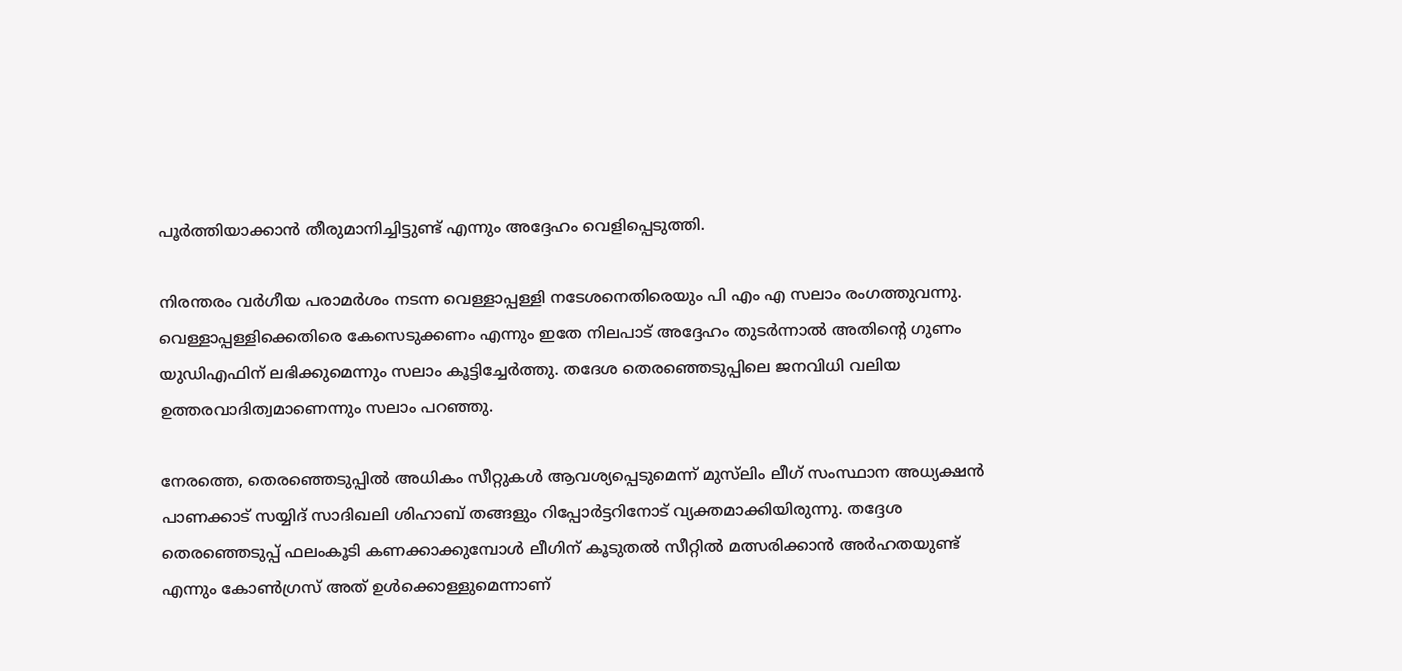പൂർത്തിയാക്കാൻ തീരുമാനിച്ചിട്ടുണ്ട് എന്നും അദ്ദേഹം വെളിപ്പെടുത്തി.

നിരന്തരം വർഗീയ പരാമർശം നടന്ന വെള്ളാപ്പള്ളി നടേശനെതിരെയും പി എം എ സലാം രംഗത്തുവന്നു. വെള്ളാപ്പള്ളിക്കെതിരെ കേസെടുക്കണം എന്നും ഇതേ നിലപാട് അദ്ദേഹം തുടർന്നാൽ അതിന്റെ ഗുണം യുഡിഎഫിന് ലഭിക്കുമെന്നും സലാം കൂട്ടിച്ചേർത്തു. തദേശ തെരഞ്ഞെടുപ്പിലെ ജനവിധി വലിയ ഉത്തരവാദിത്വമാണെന്നും സലാം പറഞ്ഞു.

നേരത്തെ, തെരഞ്ഞെടുപ്പിൽ അധികം സീറ്റുകൾ ആവശ്യപ്പെടുമെന്ന് മുസ്‌ലിം ലീഗ് സംസ്ഥാന അധ്യക്ഷൻ പാണക്കാട് സയ്യിദ് സാദിഖലി ശിഹാബ് തങ്ങളും റിപ്പോർട്ടറിനോട് വ്യക്തമാക്കിയിരുന്നു. തദ്ദേശ തെരഞ്ഞെടുപ്പ് ഫലംകൂടി കണക്കാക്കുമ്പോൾ ലീഗിന് കൂടുതൽ സീറ്റിൽ മത്സരിക്കാൻ അർഹതയുണ്ട് എന്നും കോൺഗ്രസ് അത് ഉൾക്കൊള്ളുമെന്നാണ്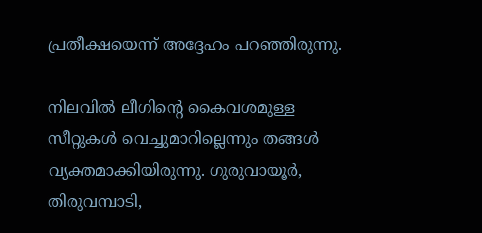പ്രതീക്ഷയെന്ന് അദ്ദേഹം പറഞ്ഞിരുന്നു.

നിലവിൽ ലീഗിന്റെ കൈവശമുള്ള സീറ്റുകൾ വെച്ചുമാറില്ലെന്നും തങ്ങൾ വ്യക്തമാക്കിയിരുന്നു. ഗുരുവായൂർ, തിരുവമ്പാടി,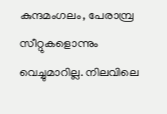കുന്ദമംഗലം, പേരാമ്പ്ര സീറ്റുകളൊന്നും വെച്ചുമാറില്ല. നിലവിലെ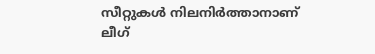സീറ്റുകൾ നിലനിർത്താനാണ് ലീഗ്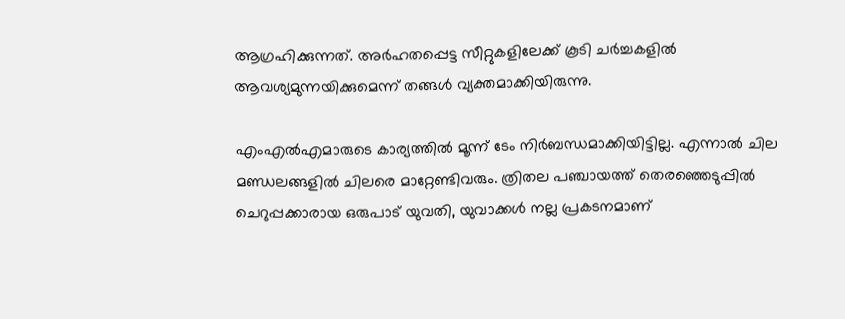ആഗ്രഹിക്കുന്നത്. അർഹതപ്പെട്ട സീറ്റുകളിലേക്ക് കൂടി ചർച്ചകളിൽ ആവശ്യമുന്നയിക്കുമെന്ന് തങ്ങൾ വ്യക്തമാക്കിയിരുന്നു.

എംഎൽഎമാരുടെ കാര്യത്തിൽ മൂന്ന് ടേം നിർബന്ധമാക്കിയിട്ടില്ല. എന്നാൽ ചില മണ്ഡലങ്ങളിൽ ചിലരെ മാറ്റേണ്ടിവരും. ത്രിതല പഞ്ചായത്ത് തെരഞ്ഞെടുപ്പിൽ ചെറുപ്പക്കാരായ ഒരുപാട് യുവതി, യുവാക്കൾ നല്ല പ്രകടനമാണ്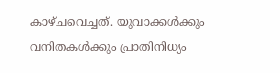കാഴ്ചവെച്ചത്. യുവാക്കൾക്കും വനിതകൾക്കും പ്രാതിനിധ്യം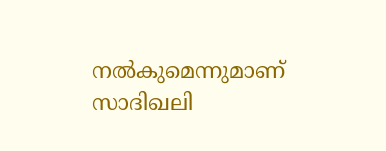നൽകുമെന്നുമാണ് സാദിഖലി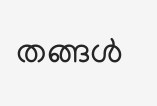തങ്ങള്‍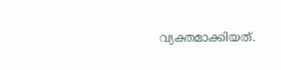വ്യക്തമാക്കിയത്.